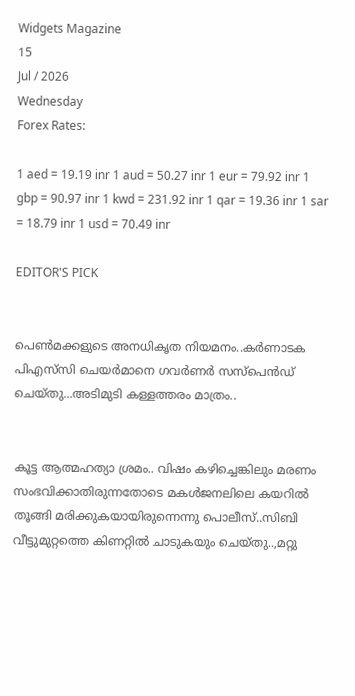Widgets Magazine
15
Jul / 2026
Wednesday
Forex Rates:

1 aed = 19.19 inr 1 aud = 50.27 inr 1 eur = 79.92 inr 1 gbp = 90.97 inr 1 kwd = 231.92 inr 1 qar = 19.36 inr 1 sar = 18.79 inr 1 usd = 70.49 inr

EDITOR'S PICK


പെൺമക്കളുടെ അനധികൃത നിയമനം..കർണാടക പിഎസ്‌സി ചെയർമാനെ ഗവർണർ സസ്പെൻഡ് ചെയ്തു...അടിമുടി കള്ളത്തരം മാത്രം..


കൂട്ട ആത്മഹത്യാ ശ്രമം.. വിഷം കഴിച്ചെങ്കിലും മരണം സംഭവിക്കാതിരുന്നതോടെ മകൾജനലിലെ കയറിൽ തൂങ്ങി മരിക്കുകയായിരുന്നെന്നു പൊലീസ്..സിബി വീട്ടുമുറ്റത്തെ കിണറ്റിൽ ചാടുകയും ചെയ്തു..,മറ്റു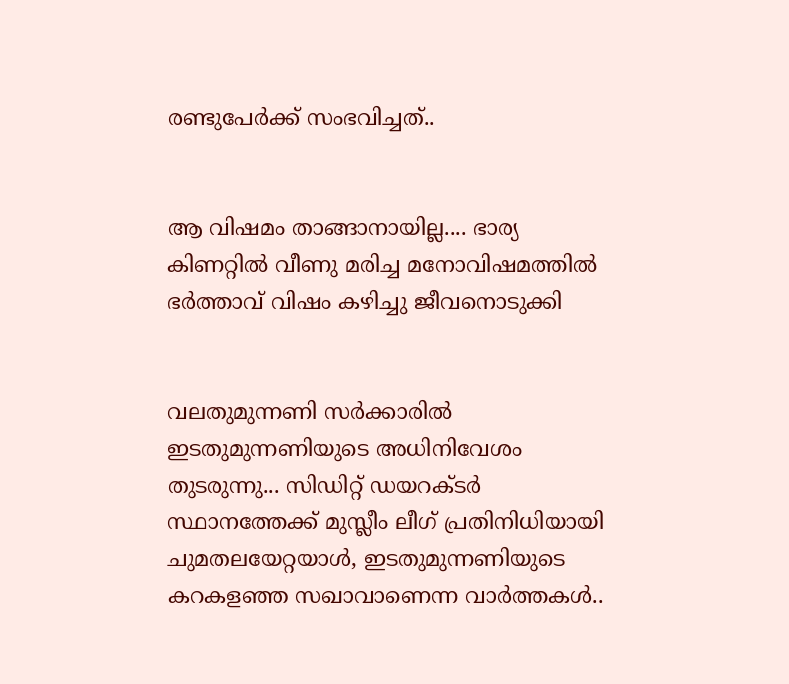രണ്ടുപേർക്ക് സംഭവിച്ചത്..


ആ വിഷമം താങ്ങാനായില്ല.... ഭാര്യ കിണറ്റിൽ വീണു മരിച്ച മനോവിഷമത്തിൽ ഭർത്താവ് വിഷം കഴിച്ചു ജീവനൊടുക്കി


വലതുമുന്നണി സർക്കാരിൽ ഇടതുമുന്നണിയുടെ അധിനിവേശം തുടരുന്നു... സിഡിറ്റ് ഡയറക്ടർ സ്ഥാനത്തേക്ക് മുസ്ലീം ലീഗ് പ്രതിനിധിയായി ചുമതലയേറ്റയാൾ, ഇടതുമുന്നണിയുടെ കറകളഞ്ഞ സഖാവാണെന്ന വാർത്തകൾ..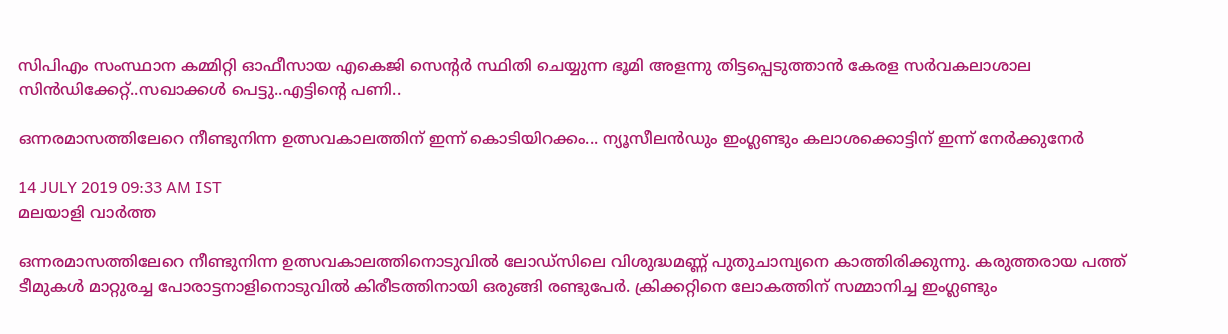സിപിഎം സംസ്ഥാന കമ്മിറ്റി ഓഫീസായ എകെജി സെന്റർ സ്ഥിതി ചെയ്യുന്ന ഭൂമി അളന്നു തിട്ടപ്പെടുത്താൻ കേരള സര്‍വകലാശാല സിന്‍ഡിക്കേറ്റ്..സഖാക്കൾ പെട്ടു..എട്ടിന്റെ പണി..

ഒന്നരമാസത്തിലേറെ നീണ്ടുനിന്ന ഉത്സവകാലത്തിന് ഇന്ന് കൊടിയിറക്കം... ന്യൂസീലന്‍ഡും ഇംഗ്ലണ്ടും കലാശക്കൊട്ടിന് ഇന്ന് നേര്‍ക്കുനേര്‍

14 JULY 2019 09:33 AM IST
മലയാളി വാര്‍ത്ത

ഒന്നരമാസത്തിലേറെ നീണ്ടുനിന്ന ഉത്സവകാലത്തിനൊടുവില്‍ ലോഡ്‌സിലെ വിശുദ്ധമണ്ണ് പുതുചാമ്പ്യനെ കാത്തിരിക്കുന്നു. കരുത്തരായ പത്ത് ടീമുകള്‍ മാറ്റുരച്ച പോരാട്ടനാളിനൊടുവില്‍ കിരീടത്തിനായി ഒരുങ്ങി രണ്ടുപേര്‍. ക്രിക്കറ്റിനെ ലോകത്തിന് സമ്മാനിച്ച ഇംഗ്ലണ്ടും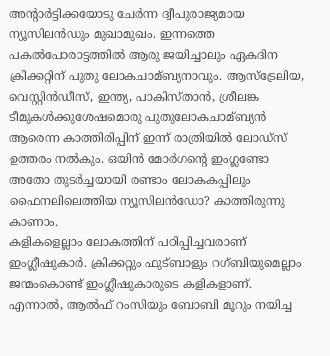അന്റാര്‍ട്ടിക്കയോടു ചേര്‍ന്ന ദ്വീപുരാജ്യമായ ന്യൂസിലന്‍ഡും മുഖാമുഖം. ഇന്നത്തെ പകല്‍പോരാട്ടത്തില്‍ ആരു ജയിച്ചാലും ഏകദിന ക്രിക്കറ്റിന് പുതു ലോകചാമ്ബ്യനാവും. ആസ്‌ട്രേലിയ, വെസ്റ്റിന്‍ഡീസ്, ഇന്ത്യ, പാകിസ്താന്‍, ശ്രീലങ്ക ടീമുകള്‍ക്കുശേഷമൊരു പുതുലോകചാമ്ബ്യന്‍ ആരെന്ന കാത്തിരിപ്പിന് ഇന്ന് രാത്രിയില്‍ ലോഡ്‌സ് ഉത്തരം നല്‍കും. ഒയിന്‍ മോര്‍ഗന്റെ ഇംഗ്ലണ്ടോ അതോ തുടര്‍ച്ചയായി രണ്ടാം ലോകകപ്പിലും ഫൈനലിലെത്തിയ ന്യൂസിലന്‍ഡോ? കാത്തിരുന്നു കാണാം.
കളികളെല്ലാം ലോകത്തിന് പഠിപ്പിച്ചവരാണ് ഇംഗ്ലീഷുകാര്‍. ക്രിക്കറ്റും ഫുട്ബാളും റഗ്ബിയുമെല്ലാം ജന്മംകൊണ്ട് ഇംഗ്ലീഷുകാരുടെ കളികളാണ്. എന്നാല്‍, ആല്‍ഫ് റംസിയും ബോബി മൂറും നയിച്ച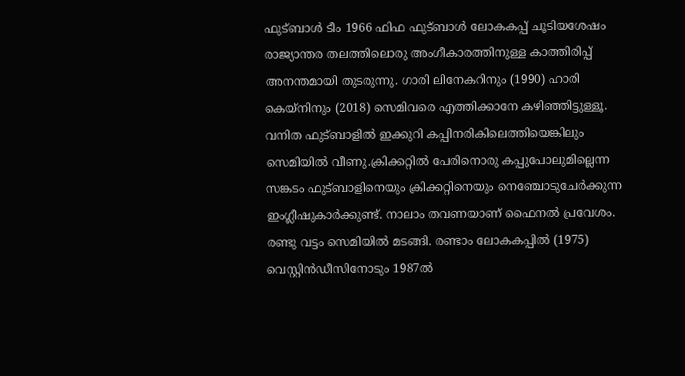ഫുട്ബാള്‍ ടീം 1966 ഫിഫ ഫുട്ബാള്‍ ലോകകപ്പ് ചൂടിയശേഷം രാജ്യാന്തര തലത്തിലൊരു അംഗീകാരത്തിനുള്ള കാത്തിരിപ്പ് അനന്തമായി തുടരുന്നു. ഗാരി ലിനേകറിനും (1990) ഹാരി കെയ്‌നിനും (2018) സെമിവരെ എത്തിക്കാനേ കഴിഞ്ഞിട്ടുള്ളൂ. വനിത ഫുട്ബാളില്‍ ഇക്കുറി കപ്പിനരികിലെത്തിയെങ്കിലും സെമിയില്‍ വീണു.ക്രിക്കറ്റില്‍ പേരിനൊരു കപ്പുപോലുമില്ലെന്ന സങ്കടം ഫുട്ബാളിനെയും ക്രിക്കറ്റിനെയും നെഞ്ചോടുചേര്‍ക്കുന്ന ഇംഗ്ലീഷുകാര്‍ക്കുണ്ട്. നാലാം തവണയാണ് ഫൈനല്‍ പ്രവേശം. രണ്ടു വട്ടം സെമിയില്‍ മടങ്ങി. രണ്ടാം ലോകകപ്പില്‍ (1975) വെസ്റ്റിന്‍ഡീസിനോടും 1987ല്‍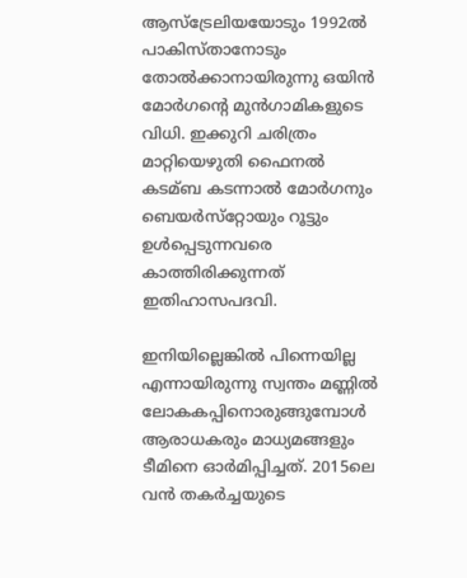ആസ്‌ട്രേലിയയോടും 1992ല്‍ പാകിസ്താനോടും തോല്‍ക്കാനായിരുന്നു ഒയിന്‍ മോര്‍ഗന്റെ മുന്‍ഗാമികളുടെ വിധി. ഇക്കുറി ചരിത്രം മാറ്റിയെഴുതി ഫൈനല്‍ കടമ്ബ കടന്നാല്‍ മോര്‍ഗനും ബെയര്‍സ്‌റ്റോയും റൂട്ടും ഉള്‍പ്പെടുന്നവരെ കാത്തിരിക്കുന്നത് ഇതിഹാസപദവി.

ഇനിയില്ലെങ്കില്‍ പിന്നെയില്ല എന്നായിരുന്നു സ്വന്തം മണ്ണില്‍ ലോകകപ്പിനൊരുങ്ങുമ്പോള്‍ ആരാധകരും മാധ്യമങ്ങളും ടീമിനെ ഓര്‍മിപ്പിച്ചത്. 2015ലെ വന്‍ തകര്‍ച്ചയുടെ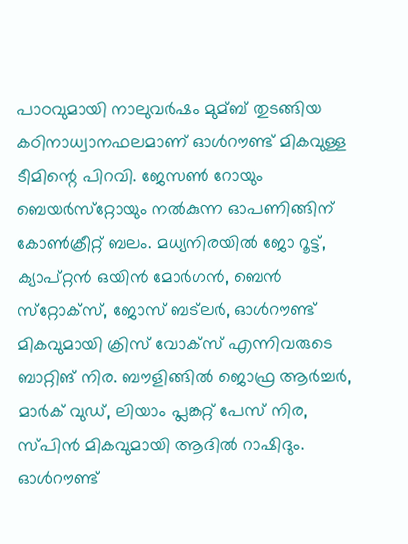പാഠവുമായി നാലുവര്‍ഷം മുമ്ബ് തുടങ്ങിയ കഠിനാധ്വാനഫലമാണ് ഓള്‍റൗണ്ട് മികവുള്ള ടീമിന്റെ പിറവി. ജേസണ്‍ റോയും ബെയര്‍സ്‌റ്റോയും നല്‍കുന്ന ഓപണിങ്ങിന് കോണ്‍ക്രീറ്റ് ബലം. മധ്യനിരയില്‍ ജോ റൂട്ട്, ക്യാപ്റ്റന്‍ ഒയിന്‍ മോര്‍ഗന്‍, ബെന്‍ സ്‌റ്റോക്‌സ്, ജോസ് ബട്‌ലര്‍, ഓള്‍റൗണ്ട് മികവുമായി ക്രിസ് വോക്‌സ് എന്നിവരുടെ ബാറ്റിങ് നിര. ബൗളിങ്ങില്‍ ജൊഫ്ര ആര്‍ച്ചര്‍, മാര്‍ക് വുഡ്, ലിയാം പ്ലങ്കറ്റ് പേസ് നിര, സ്പിന്‍ മികവുമായി ആദില്‍ റാഷിദും. ഓള്‍റൗണ്ട്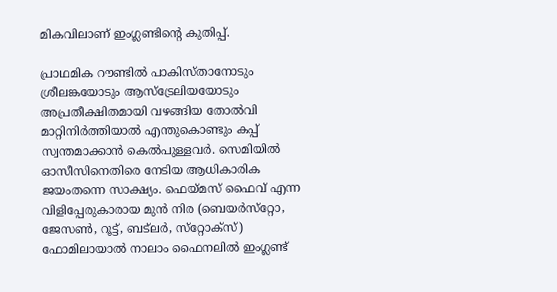മികവിലാണ് ഇംഗ്ലണ്ടിന്റെ കുതിപ്പ്.

പ്രാഥമിക റൗണ്ടില്‍ പാകിസ്താനോടും ശ്രീലങ്കയോടും ആസ്‌ട്രേലിയയോടും അപ്രതീക്ഷിതമായി വഴങ്ങിയ തോല്‍വി മാറ്റിനിര്‍ത്തിയാല്‍ എന്തുകൊണ്ടും കപ്പ് സ്വന്തമാക്കാന്‍ കെല്‍പുള്ളവര്‍. സെമിയില്‍ ഓസീസിനെതിരെ നേടിയ ആധികാരിക ജയംതന്നെ സാക്ഷ്യം. ഫെയ്മസ് ഫൈവ് എന്ന വിളിപ്പേരുകാരായ മുന്‍ നിര (ബെയര്‍സ്‌റ്റോ, ജേസണ്‍, റൂട്ട്, ബട്‌ലര്‍, സ്‌റ്റോക്‌സ്) ഫോമിലായാല്‍ നാലാം ഫൈനലില്‍ ഇംഗ്ലണ്ട്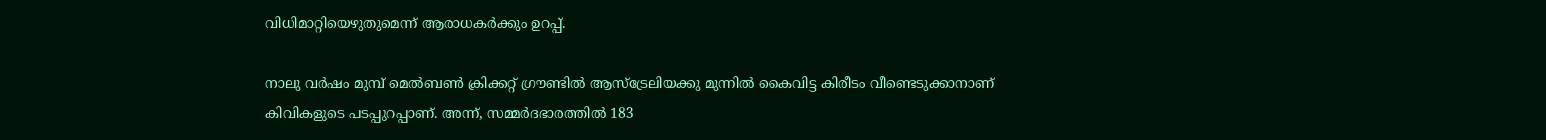വിധിമാറ്റിയെഴുതുമെന്ന് ആരാധകര്‍ക്കും ഉറപ്പ്.

നാലു വര്‍ഷം മുമ്പ് മെല്‍ബണ്‍ ക്രിക്കറ്റ് ഗ്രൗണ്ടില്‍ ആസ്‌ട്രേലിയക്കു മുന്നില്‍ കൈവിട്ട കിരീടം വീണ്ടെടുക്കാനാണ് കിവികളുടെ പടപ്പുറപ്പാണ്. അന്ന്, സമ്മര്‍ദഭാരത്തില്‍ 183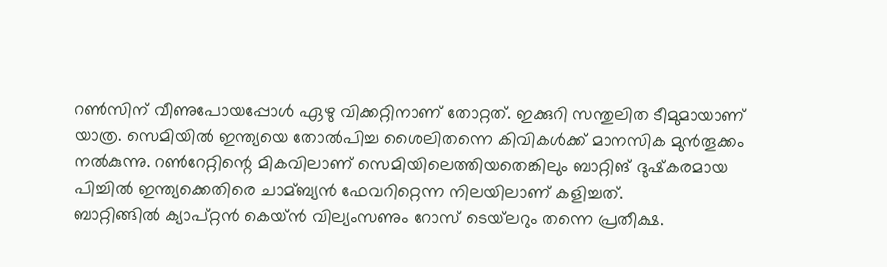റണ്‍സിന് വീണുപോയപ്പോള്‍ ഏഴു വിക്കറ്റിനാണ് തോറ്റത്. ഇക്കുറി സന്തുലിത ടീമുമായാണ് യാത്ര. സെമിയില്‍ ഇന്ത്യയെ തോല്‍പിച്ച ശൈലിതന്നെ കിവികള്‍ക്ക് മാനസിക മുന്‍തൂക്കം നല്‍കുന്നു. റണ്‍റേറ്റിന്റെ മികവിലാണ് സെമിയിലെത്തിയതെങ്കിലും ബാറ്റിങ് ദുഷ്‌കരമായ പിച്ചില്‍ ഇന്ത്യക്കെതിരെ ചാമ്ബ്യന്‍ ഫേവറിറ്റെന്ന നിലയിലാണ് കളിച്ചത്.
ബാറ്റിങ്ങില്‍ ക്യാപ്റ്റന്‍ കെയ്ന്‍ വില്യംസണും റോസ് ടെയ്‌ലറും തന്നെ പ്രതീക്ഷ.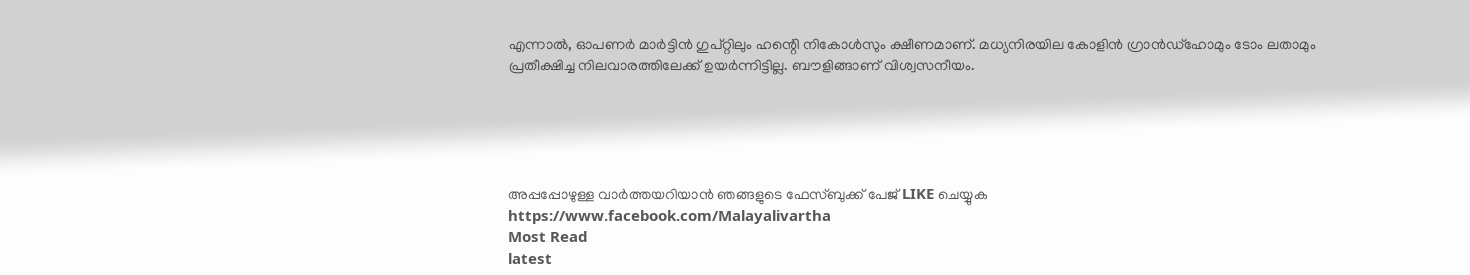എന്നാല്‍, ഓപണര്‍ മാര്‍ട്ടിന്‍ ഗുപ്റ്റിലും ഹന്റെി നികോള്‍സും ക്ഷീണമാണ്. മധ്യനിരയില കോളിന്‍ ഗ്രാന്‍ഡ്‌ഹോമും ടോം ലതാമും പ്രതീക്ഷിച്ച നിലവാരത്തിലേക്ക് ഉയര്‍ന്നിട്ടില്ല. ബൗളിങ്ങാണ് വിശ്വസനീയം.





അപ്പപ്പോഴുള്ള വാര്‍ത്തയറിയാന്‍ ഞങ്ങളുടെ ഫേസ്‌ബുക്ക്‌ പേജ് LIKE ചെയ്യുക
https://www.facebook.com/Malayalivartha
Most Read
latest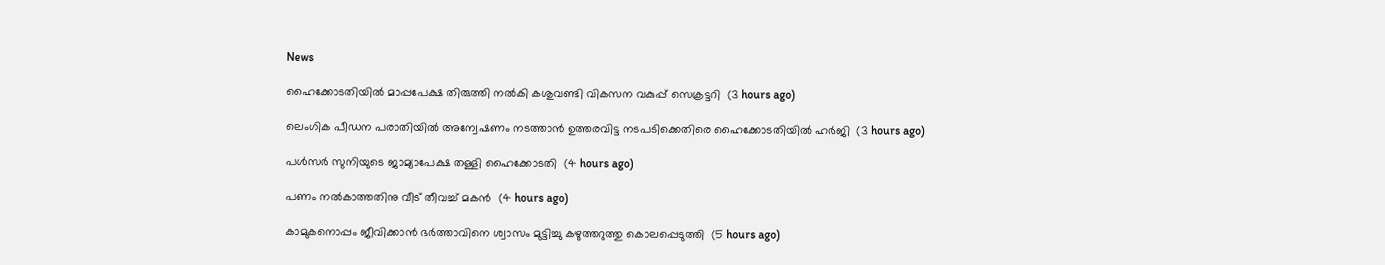News

ഹൈക്കോടതിയില്‍ മാപ്പപേക്ഷ തിരുത്തി നല്‍കി കശുവണ്ടി വികസന വകുപ്പ് സെക്രട്ടറി  (3 hours ago)

ലെംഗിക പീഡന പരാതിയില്‍ അന്വേഷണം നടത്താന്‍ ഉത്തരവിട്ട നടപടിക്കെതിരെ ഹൈക്കോടതിയില്‍ ഹര്‍ജി  (3 hours ago)

പള്‍സര്‍ സുനിയുടെ ജാമ്യാപേക്ഷ തള്ളി ഹൈക്കോടതി  (4 hours ago)

പണം നല്‍കാത്തതിനു വീട് തീവച്ച് മകന്‍  (4 hours ago)

കാമുകനൊപ്പം ജീവിക്കാന്‍ ഭര്‍ത്താവിനെ ശ്വാസം മുട്ടിച്ചു കഴുത്തറുത്തു കൊലപ്പെടുത്തി  (5 hours ago)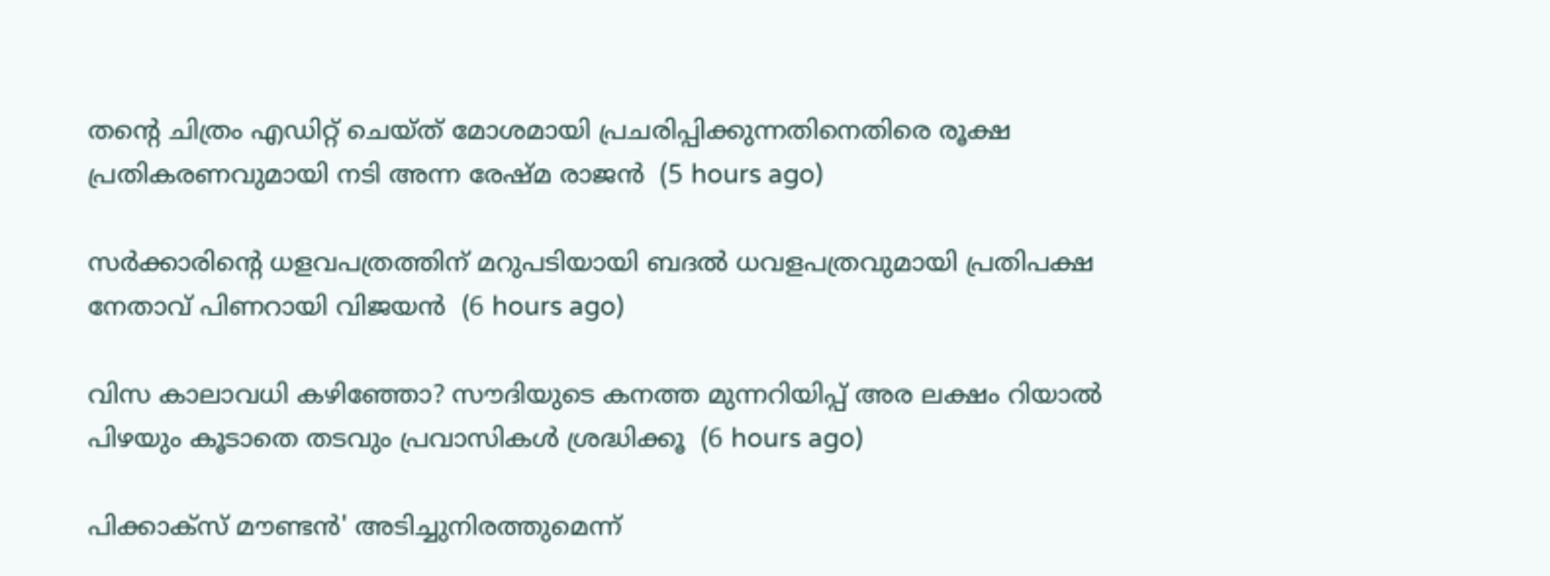തന്റെ ചിത്രം എഡിറ്റ് ചെയ്ത് മോശമായി പ്രചരിപ്പിക്കുന്നതിനെതിരെ രൂക്ഷ പ്രതികരണവുമായി നടി അന്ന രേഷ്മ രാജന്‍  (5 hours ago)

സര്‍ക്കാരിന്റെ ധളവപത്രത്തിന് മറുപടിയായി ബദല്‍ ധവളപത്രവുമായി പ്രതിപക്ഷ നേതാവ് പിണറായി വിജയന്‍  (6 hours ago)

വിസ കാലാവധി കഴിഞ്ഞോ? സൗദിയുടെ കനത്ത മുന്നറിയിപ്പ് അര ലക്ഷം റിയാൽ പിഴയും കൂടാതെ തടവും പ്രവാസികൾ ശ്രദ്ധിക്കൂ  (6 hours ago)

പിക്കാക്സ് മൗണ്ടൻ' അടിച്ചുനിരത്തുമെന്ന്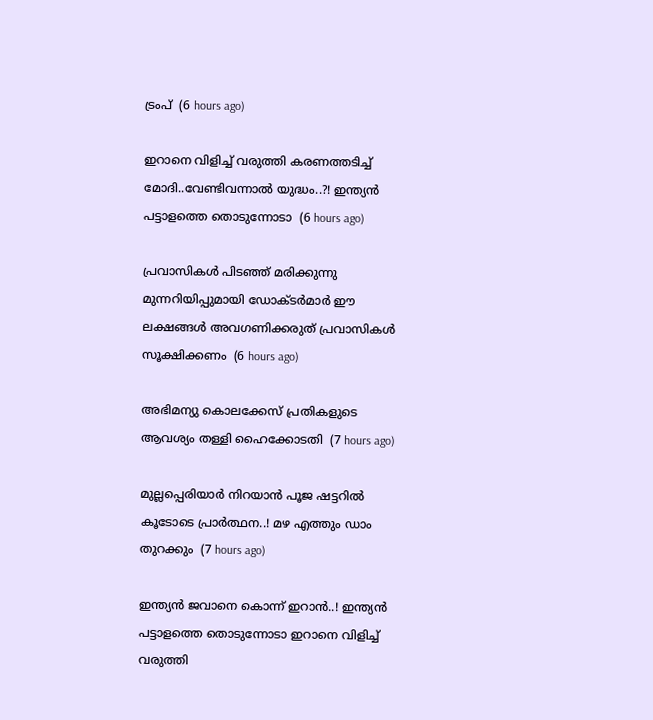ട്രംപ്  (6 hours ago)

ഇറാനെ വിളിച്ച് വരുത്തി കരണത്തടിച്ച് മോദി..വേണ്ടിവന്നാൽ യുദ്ധം..?! ഇന്ത്യൻ പട്ടാളത്തെ തൊടുന്നോടാ  (6 hours ago)

പ്രവാസികൾ പിടഞ്ഞ് മരിക്കുന്നു മുന്നറിയിപ്പുമായി ഡോക്‌ടർമാർ ഈ ലക്ഷങ്ങൾ അവഗണിക്കരുത് പ്രവാസികൾ സൂക്ഷിക്കണം  (6 hours ago)

അഭിമന്യു കൊലക്കേസ് പ്രതികളുടെ ആവശ്യം തള്ളി ഹൈക്കോടതി  (7 hours ago)

മുല്ലപ്പെരിയാർ നിറയാൻ പൂജ ഷട്ടറിൽ കൂടോടെ പ്രാർത്ഥന..! മഴ എത്തും ഡാം തുറക്കും  (7 hours ago)

ഇന്ത്യൻ ജവാനെ കൊന്ന് ഇറാൻ..! ഇന്ത്യൻ പട്ടാളത്തെ തൊടുന്നോടാ ഇറാനെ വിളിച്ച് വരുത്തി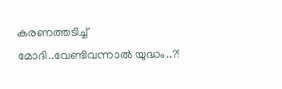കരണത്തടിച്ച് മോദി..വേണ്ടിവന്നാൽ യുദ്ധം..?!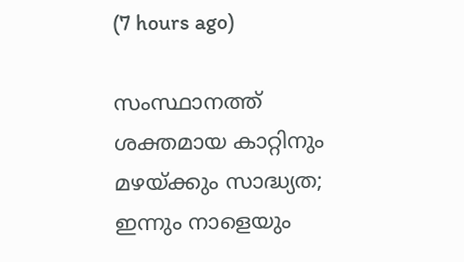(7 hours ago)

സംസ്ഥാനത്ത് ശക്തമായ കാറ്റിനും മഴയ്ക്കും സാദ്ധ്യത; ഇന്നും നാളെയും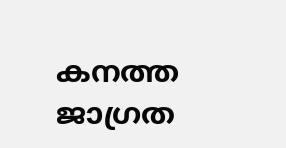കനത്ത ജാഗ്രത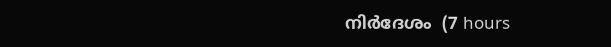നിര്‍ദേശം  (7 hours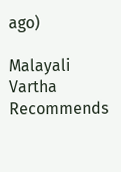ago)

Malayali Vartha Recommends